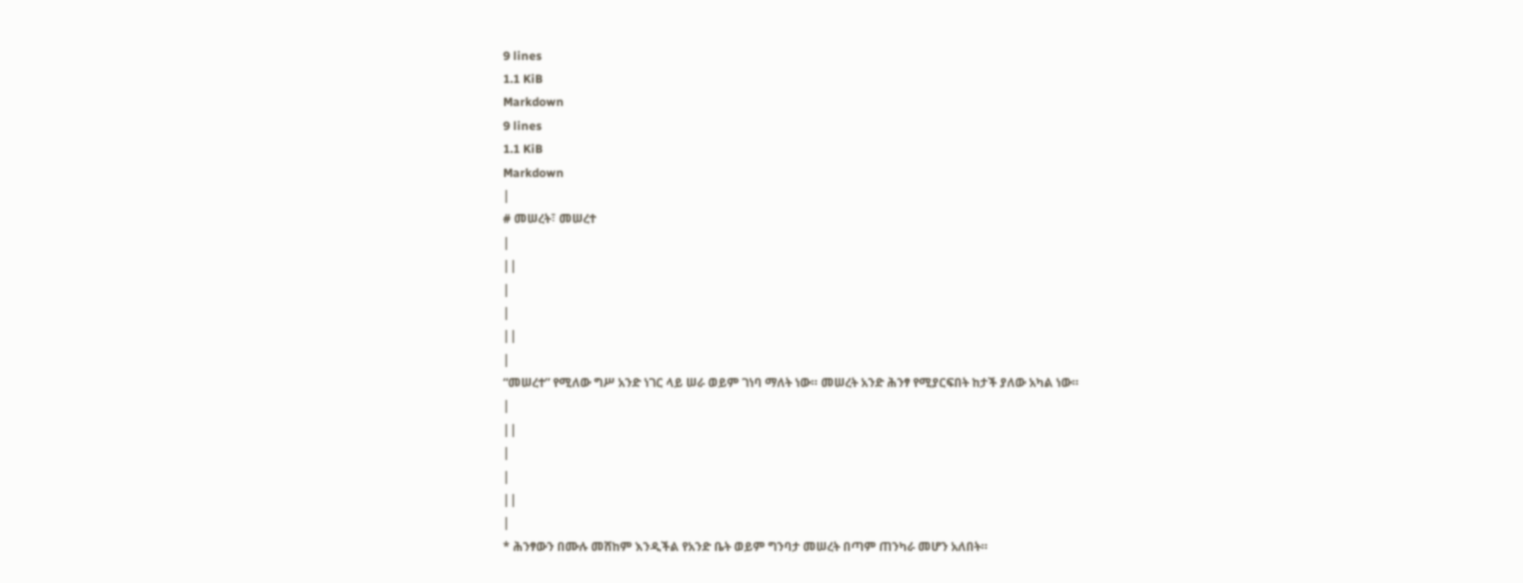9 lines
1.1 KiB
Markdown
9 lines
1.1 KiB
Markdown
|
# መሠረት፣ መሠረተ
|
||
|
|
||
|
“መሠረተ” የሚለው ግሥ አንድ ነገር ላይ ሠራ ወይም ገነባ ማለት ነው። መሠረት አንድ ሕንፃ የሚያርፍበት ከታች ያለው አካል ነው።
|
||
|
|
||
|
* ሕንፃውን በሙሉ መሸከም እንዲችል የአንድ ቤት ወይም ግንባታ መሠረት በጣም ጠንካራ መሆን አለበት።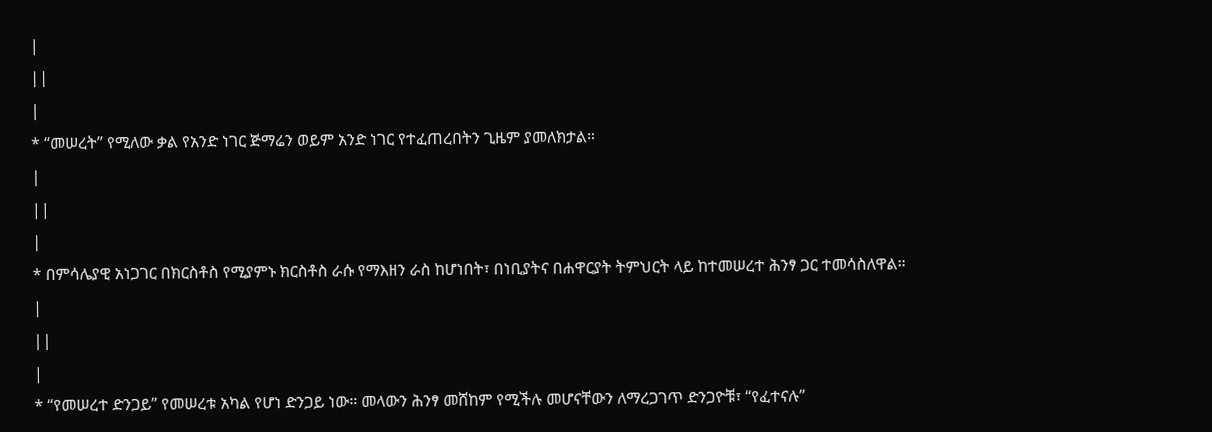|
||
|
* “መሠረት” የሚለው ቃል የአንድ ነገር ጅማሬን ወይም አንድ ነገር የተፈጠረበትን ጊዜም ያመለክታል።
|
||
|
* በምሳሌያዊ አነጋገር በክርስቶስ የሚያምኑ ክርስቶስ ራሱ የማእዘን ራስ ከሆነበት፣ በነቢያትና በሐዋርያት ትምህርት ላይ ከተመሠረተ ሕንፃ ጋር ተመሳስለዋል።
|
||
|
* “የመሠረተ ድንጋይ” የመሠረቱ አካል የሆነ ድንጋይ ነው። መላውን ሕንፃ መሸከም የሚችሉ መሆናቸውን ለማረጋገጥ ድንጋዮቹ፣ “የፈተናሉ”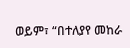ወይም፣ “በተለያየ መከራ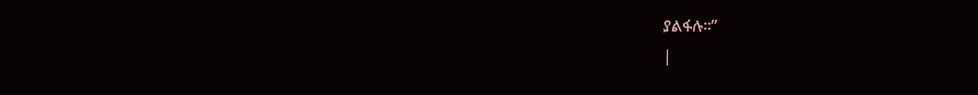ያልፋሉ።”
|